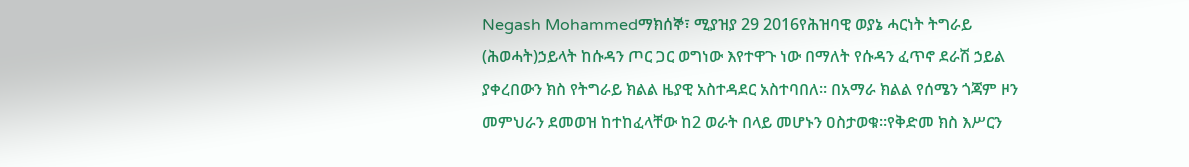Negash Mohammedማክሰኞ፣ ሚያዝያ 29 2016የሕዝባዊ ወያኔ ሓርነት ትግራይ (ሕወሓት)ኃይላት ከሱዳን ጦር ጋር ወግነው እየተዋጉ ነው በማለት የሱዳን ፈጥኖ ደራሽ ኃይል ያቀረበውን ክስ የትግራይ ክልል ዜያዊ አስተዳደር አስተባበለ። በአማራ ክልል የሰሜን ጎጃም ዞን መምህራን ደመወዝ ከተከፈላቸው ከ2 ወራት በላይ መሆኑን ዐስታወቁ።የቅድመ ክስ እሥርን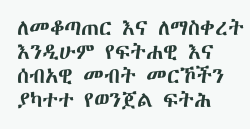ለመቆጣጠር እና ለማስቀረት እንዲሁም የፍትሐዊ እና ሰብአዊ መብት መርኾችን ያካተተ የወንጀል ፍትሕ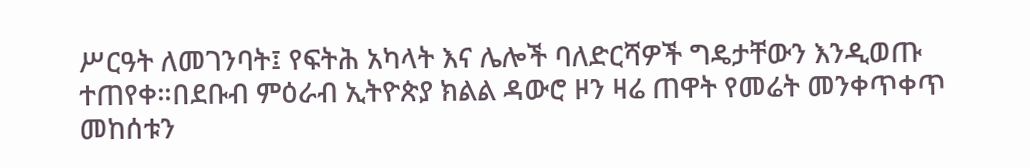ሥርዓት ለመገንባት፤ የፍትሕ አካላት እና ሌሎች ባለድርሻዎች ግዴታቸውን እንዲወጡ ተጠየቀ።በደቡብ ምዕራብ ኢትዮጵያ ክልል ዳውሮ ዞን ዛሬ ጠዋት የመሬት መንቀጥቀጥ መከሰቱን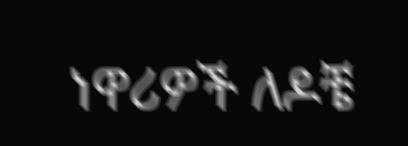ነዋሪዎች ለዶቼ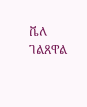ቬለ ገልጸዋል